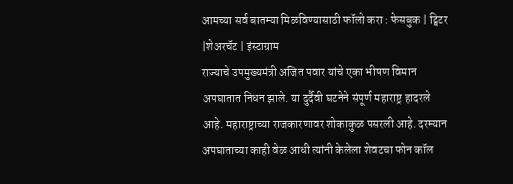आमच्या सर्व बातम्या मिळविण्यासाठी फॉलो करा : फेसबुक | ट्विटर |शेअरचॅट | इंस्टाग्राम
राज्याचे उपमुख्यमंत्री अजित पवार यांचे एका भीषण विमान अपघातात निधन झाले. या दुर्दैवी घटनेने संपूर्ण महाराष्ट्र हादरले आहे. महाराष्ट्राच्या राजकारणावर शोकाकुळ पसरली आहे. दरम्यान अपघाताच्या काही वेळ आधी त्यांनी केलेला शेवटचा फोन कॉल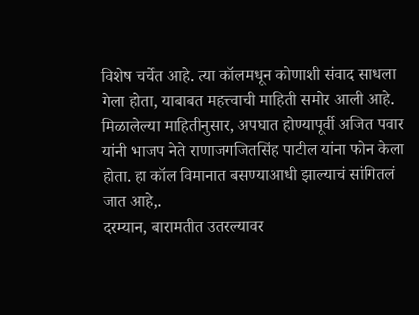विशेष चर्चेत आहे. त्या कॉलमधून कोणाशी संवाद साधला गेला होता, याबाबत महत्त्वाची माहिती समोर आली आहे.
मिळालेल्या माहितीनुसार, अपघात होण्यापूर्वी अजित पवार यांनी भाजप नेते राणाजगजितसिंह पाटील यांना फोन केला होता. हा कॉल विमानात बसण्याआधी झाल्याचं सांगितलं जात आहे,.
दरम्यान, बारामतीत उतरल्यावर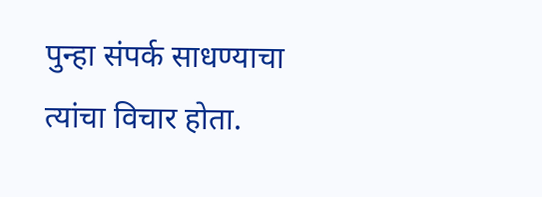पुन्हा संपर्क साधण्याचा त्यांचा विचार होता.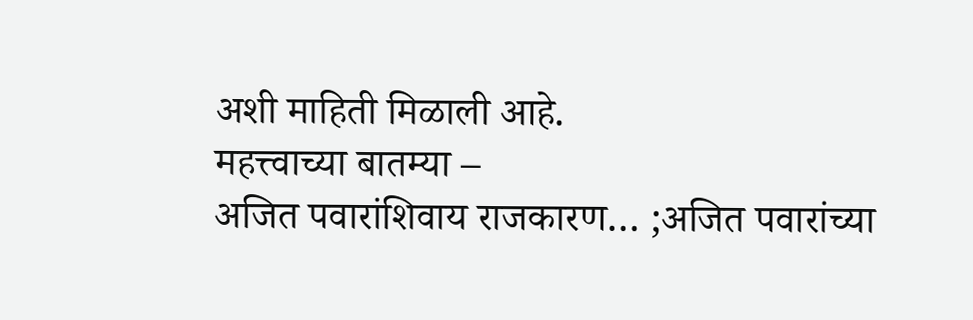अशी माहिती मिळाली आहे.
महत्त्वाच्या बातम्या –
अजित पवारांशिवाय राजकारण… ;अजित पवारांच्या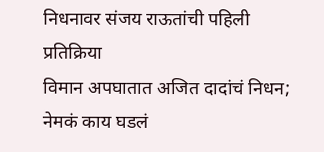निधनावर संजय राऊतांची पहिली प्रतिक्रिया
विमान अपघातात अजित दादांचं निधन; नेमकं काय घडलं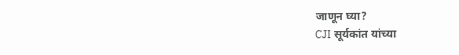जाणून घ्या?
CJI सूर्यकांत यांच्या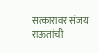सत्कारावर संजय राऊतांची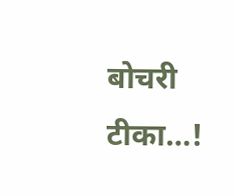बोचरी टीका…!